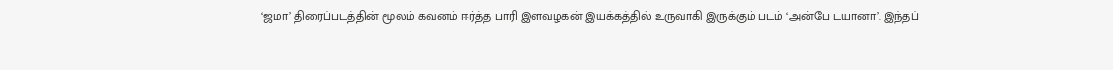‘ஜமா’ திரைப்படத்தின் மூலம் கவனம் ஈர்த்த பாரி இளவழகன் இயக்கத்தில் உருவாகி இருக்கும் படம் ‘அன்பே டயானா’. இந்தப்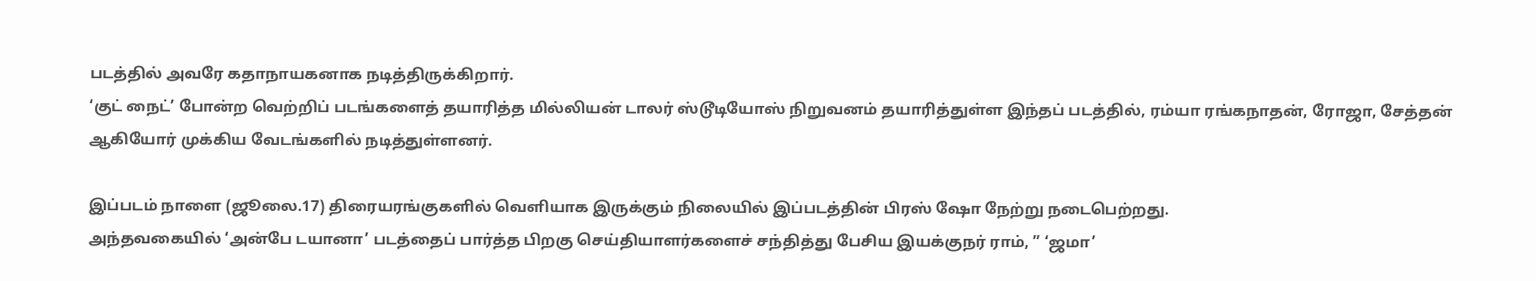படத்தில் அவரே கதாநாயகனாக நடித்திருக்கிறார்.
‘குட் நைட்’ போன்ற வெற்றிப் படங்களைத் தயாரித்த மில்லியன் டாலர் ஸ்டூடியோஸ் நிறுவனம் தயாரித்துள்ள இந்தப் படத்தில், ரம்யா ரங்கநாதன், ரோஜா, சேத்தன் ஆகியோர் முக்கிய வேடங்களில் நடித்துள்ளனர்.

இப்படம் நாளை (ஜூலை.17) திரையரங்குகளில் வெளியாக இருக்கும் நிலையில் இப்படத்தின் பிரஸ் ஷோ நேற்று நடைபெற்றது.
அந்தவகையில் ‘அன்பே டயானா’ படத்தைப் பார்த்த பிறகு செய்தியாளர்களைச் சந்தித்து பேசிய இயக்குநர் ராம், ” ‘ஜமா’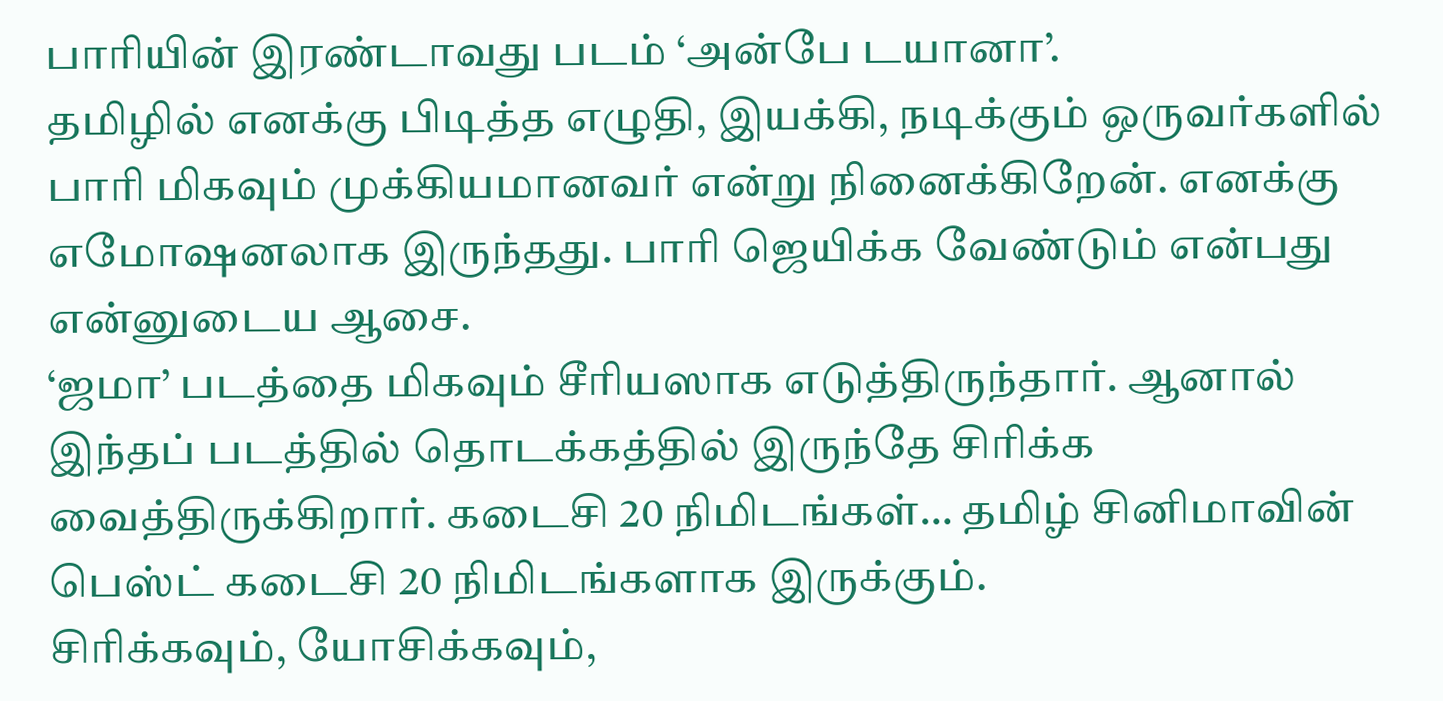பாரியின் இரண்டாவது படம் ‘அன்பே டயானா’.
தமிழில் எனக்கு பிடித்த எழுதி, இயக்கி, நடிக்கும் ஒருவர்களில் பாரி மிகவும் முக்கியமானவர் என்று நினைக்கிறேன். எனக்கு எமோஷனலாக இருந்தது. பாரி ஜெயிக்க வேண்டும் என்பது என்னுடைய ஆசை.
‘ஜமா’ படத்தை மிகவும் சீரியஸாக எடுத்திருந்தார். ஆனால் இந்தப் படத்தில் தொடக்கத்தில் இருந்தே சிரிக்க வைத்திருக்கிறார். கடைசி 20 நிமிடங்கள்… தமிழ் சினிமாவின் பெஸ்ட் கடைசி 20 நிமிடங்களாக இருக்கும்.
சிரிக்கவும், யோசிக்கவும்,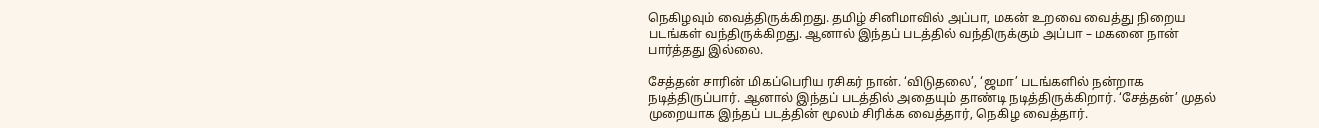நெகிழவும் வைத்திருக்கிறது. தமிழ் சினிமாவில் அப்பா, மகன் உறவை வைத்து நிறைய படங்கள் வந்திருக்கிறது. ஆனால் இந்தப் படத்தில் வந்திருக்கும் அப்பா – மகனை நான் பார்த்தது இல்லை.

சேத்தன் சாரின் மிகப்பெரிய ரசிகர் நான். ‘விடுதலை’, ‘ஜமா’ படங்களில் நன்றாக நடித்திருப்பார். ஆனால் இந்தப் படத்தில் அதையும் தாண்டி நடித்திருக்கிறார். ‘சேத்தன்’ முதல் முறையாக இந்தப் படத்தின் மூலம் சிரிக்க வைத்தார், நெகிழ வைத்தார்.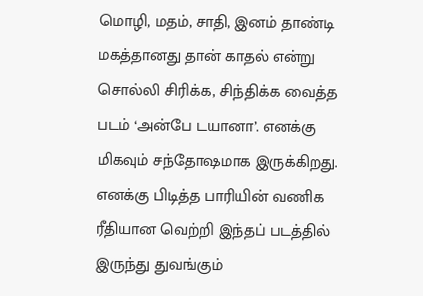மொழி, மதம், சாதி, இனம் தாண்டி மகத்தானது தான் காதல் என்று சொல்லி சிரிக்க, சிந்திக்க வைத்த படம் ‘அன்பே டயானா’. எனக்கு மிகவும் சந்தோஷமாக இருக்கிறது. எனக்கு பிடித்த பாரியின் வணிக ரீதியான வெற்றி இந்தப் படத்தில் இருந்து துவங்கும்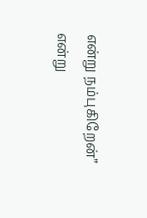என்று நம்புகிறேன்” என்று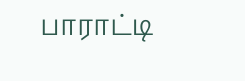பாராட்டி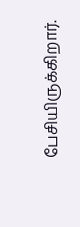பேசியிருக்கிறார்.